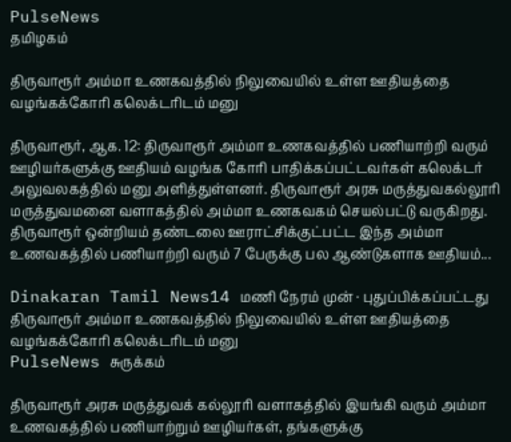PulseNews
தமிழகம்

திருவாரூர் அம்மா உணகவத்தில் நிலுவையில் உள்ள ஊதியத்தை வழங்கக்கோரி கலெக்டரிடம் மனு

திருவாரூர், ஆக. 12: திருவாரூர் அம்மா உணகவத்தில் பணியாற்றி வரும் ஊழியர்களுக்கு ஊதியம் வழங்க கோரி பாதிக்கப்பட்டவர்கள் கலெக்டர் அலுவலகத்தில் மனு அளித்துள்ளனர். திருவாரூர் அரசு மருத்துவகல்லூரி மருத்துவமனை வளாகத்தில் அம்மா உணகவகம் செயல்பட்டு வருகிறது. திருவாரூர் ஒன்றியம் தண்டலை ஊராட்சிக்குட்பட்ட இந்த அம்மா உணவகத்தில் பணியாற்றி வரும் 7 பேருக்கு பல ஆண்டுகளாக ஊதியம்...

Dinakaran Tamil News14 மணி நேரம் முன் · புதுப்பிக்கப்பட்டது
திருவாரூர் அம்மா உணகவத்தில் நிலுவையில் உள்ள ஊதியத்தை வழங்கக்கோரி கலெக்டரிடம் மனு
PulseNews சுருக்கம்

திருவாரூர் அரசு மருத்துவக் கல்லூரி வளாகத்தில் இயங்கி வரும் அம்மா உணவகத்தில் பணியாற்றும் ஊழியர்கள், தங்களுக்கு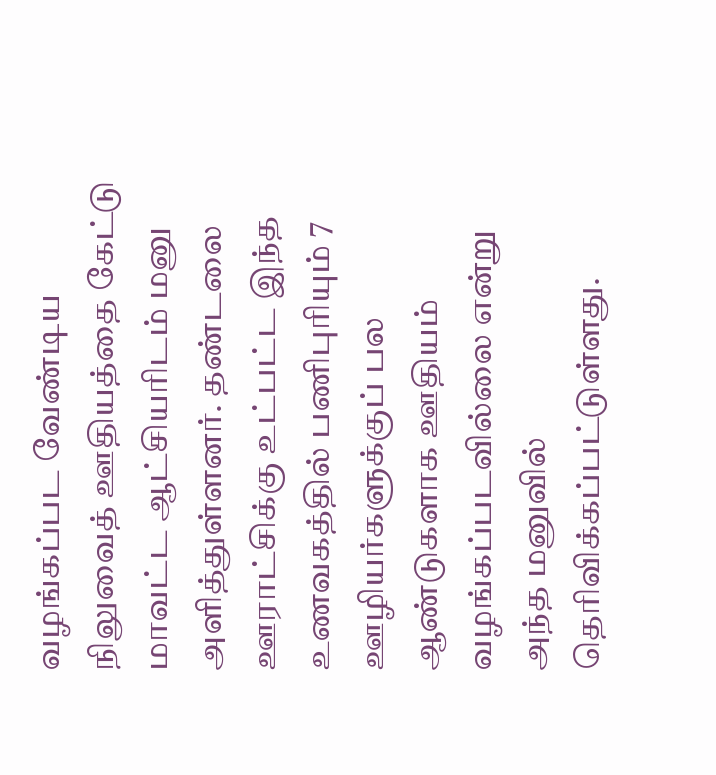வழங்கப்பட வேண்டிய நிலுவைத் ஊதியத்தை கேட்டு மாவட்ட ஆட்சியரிடம் மனு அளித்துள்ளனர். தண்டலை ஊராட்சிக்கு உட்பட்ட இந்த உணவகத்தில் பணிபுரியும் 7 ஊழியர்களுக்குப் பல ஆண்டுகளாக ஊதியம் வழங்கப்படவில்லை என்று அந்த மனுவில் தெரிவிக்கப்பட்டுள்ளது.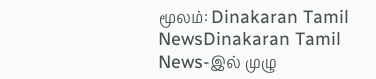மூலம்: Dinakaran Tamil NewsDinakaran Tamil News-இல் முழு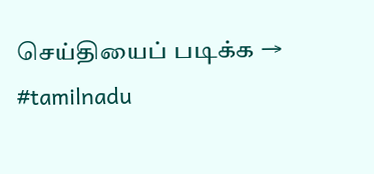செய்தியைப் படிக்க →
#tamilnadu